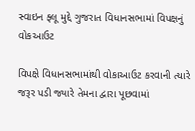સ્વાઇન ફ્લૂ મુદ્દે ગુજરાત વિધાનસભામાં વિપક્ષનું વોકઆઉટ

વિપક્ષે વિધાનસભામાંથી વોકાઆઉટ કરવાની ત્યારે જરૂર પડી જ્યારે તેમના દ્વારા પૂછવામાં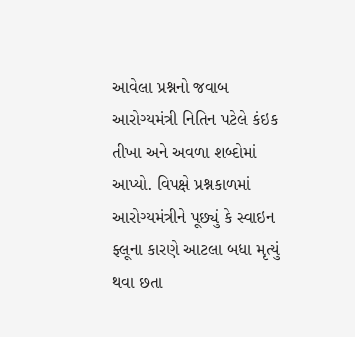આવેલા પ્રશ્નનો જવાબ આરોગ્યમંત્રી નિતિન પટેલે કંઇક તીખા અને અવળા શબ્દોમાં આપ્યો. વિપક્ષે પ્રશ્નકાળમાં આરોગ્યમંત્રીને પૂછ્યું કે સ્વાઇન ફ્લૂના કારણે આટલા બધા મૃત્યું થવા છતા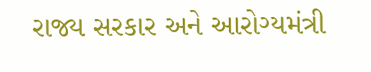રાજ્ય સરકાર અને આરોગ્યમંત્રી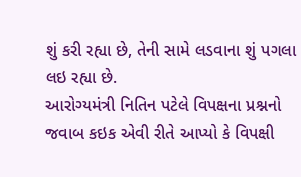શું કરી રહ્યા છે, તેની સામે લડવાના શું પગલા લઇ રહ્યા છે.
આરોગ્યમંત્રી નિતિન પટેલે વિપક્ષના પ્રશ્નનો જવાબ કઇક એવી રીતે આપ્યો કે વિપક્ષી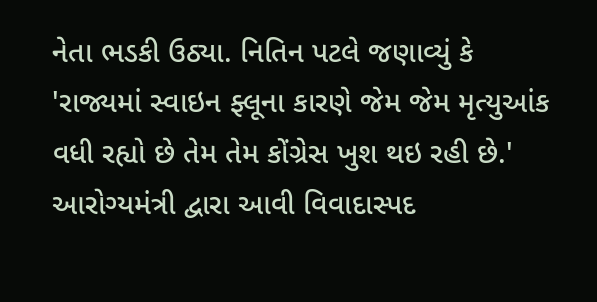નેતા ભડકી ઉઠ્યા. નિતિન પટલે જણાવ્યું કે 'રાજ્યમાં સ્વાઇન ફ્લૂના કારણે જેમ જેમ મૃત્યુઆંક વધી રહ્યો છે તેમ તેમ કોંગ્રેસ ખુશ થઇ રહી છે.'
આરોગ્યમંત્રી દ્વારા આવી વિવાદાસ્પદ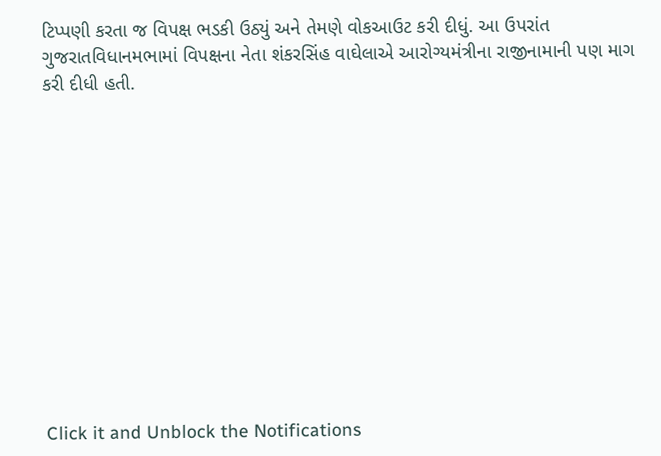ટિપ્પણી કરતા જ વિપક્ષ ભડકી ઉઠ્યું અને તેમણે વોકઆઉટ કરી દીધું. આ ઉપરાંત ગુજરાતવિધાનમભામાં વિપક્ષના નેતા શંકરસિંહ વાઘેલાએ આરોગ્યમંત્રીના રાજીનામાની પણ માગ કરી દીધી હતી.












Click it and Unblock the Notifications